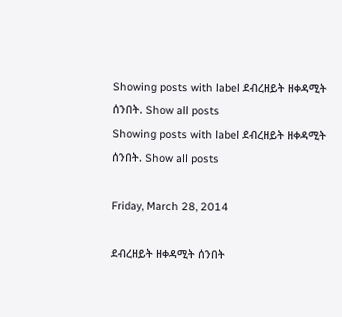Showing posts with label ደብረዘይት ዘቀዳሚት ሰንበት. Show all posts
Showing posts with label ደብረዘይት ዘቀዳሚት ሰንበት. Show all posts

Friday, March 28, 2014

ደብረዘይት ዘቀዳሚት ሰንበት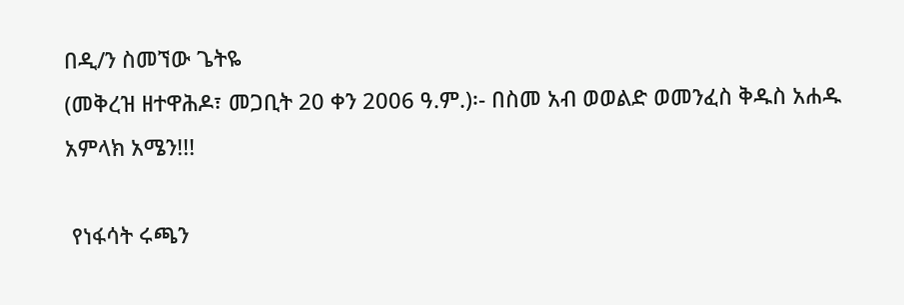በዲ/ን ስመኘው ጌትዬ
(መቅረዝ ዘተዋሕዶ፣ መጋቢት 20 ቀን 2006 ዓ.ም.)፡- በስመ አብ ወወልድ ወመንፈስ ቅዱስ አሐዱ አምላክ አሜን!!!

 የነፋሳት ሩጫን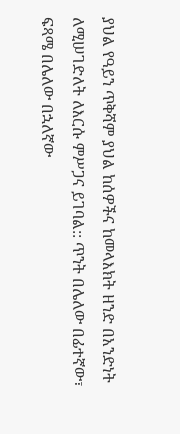ያህል የዓይን ጥቅሻም ያህል ከሰዎችና ከመላእክት ዘንድ በአንድነት ለሚሠገድለት ለእርሱ ምሥጋና ይገባል:: ጥንት በሌለው በፊተኛው፣ ፍጻሜ በሌለው በኋለኛው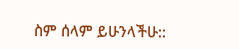ስም ሰላም ይሁንላችሁ::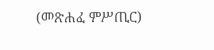(መጽሐፈ ምሥጢር)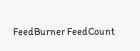FeedBurner FeedCount